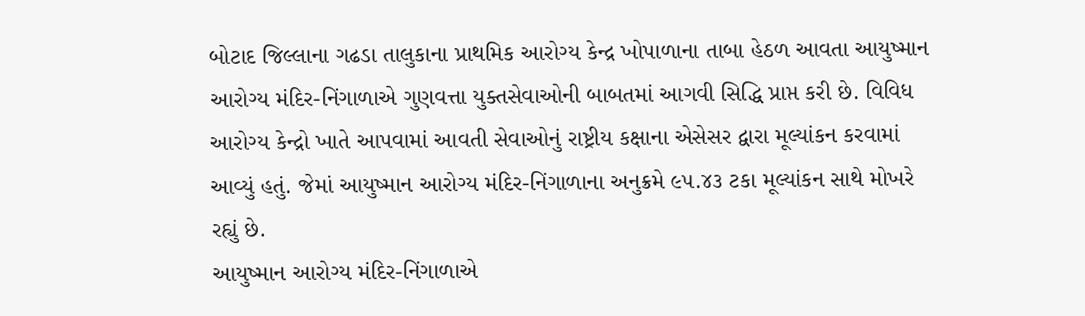બોટાદ જિલ્લાના ગઢડા તાલુકાના પ્રાથમિક આરોગ્ય કેન્દ્ર ખોપાળાના તાબા હેઠળ આવતા આયુષ્માન આરોગ્ય મંદિર-નિંગાળાએ ગુણવત્તા યુક્તસેવાઓની બાબતમાં આગવી સિદ્ધિ પ્રાપ્ત કરી છે. વિવિધ આરોગ્ય કેન્દ્રો ખાતે આપવામાં આવતી સેવાઓનું રાષ્ટ્રીય કક્ષાના એસેસર દ્વારા મૂલ્યાંકન કરવામાં આવ્યું હતું. જેમાં આયુષ્માન આરોગ્ય મંદિર-નિંગાળાના અનુક્રમે ૯૫.૪૩ ટકા મૂલ્યાંકન સાથે મોખરે રહ્યું છે.
આયુષ્માન આરોગ્ય મંદિર-નિંગાળાએ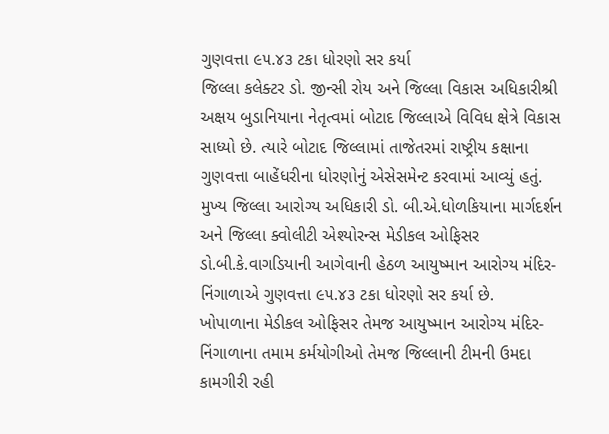ગુણવત્તા ૯૫.૪૩ ટકા ધોરણો સર કર્યા
જિલ્લા કલેક્ટર ડો. જીન્સી રોય અને જિલ્લા વિકાસ અધિકારીશ્રી અક્ષય બુડાનિયાના નેતૃત્વમાં બોટાદ જિલ્લાએ વિવિધ ક્ષેત્રે વિકાસ સાધ્યો છે. ત્યારે બોટાદ જિલ્લામાં તાજેતરમાં રાષ્ટ્રીય કક્ષાના ગુણવત્તા બાહેંધરીના ધોરણોનું એસેસમેન્ટ કરવામાં આવ્યું હતું. મુખ્ય જિલ્લા આરોગ્ય અધિકારી ડો. બી.એ.ધોળકિયાના માર્ગદર્શન અને જિલ્લા ક્વોલીટી એશ્યોરન્સ મેડીકલ ઓફિસર ડો.બી.કે.વાગડિયાની આગેવાની હેઠળ આયુષ્માન આરોગ્ય મંદિર-નિંગાળાએ ગુણવત્તા ૯૫.૪૩ ટકા ધોરણો સર કર્યા છે.
ખોપાળાના મેડીકલ ઓફિસર તેમજ આયુષ્માન આરોગ્ય મંદિર-નિંગાળાના તમામ કર્મયોગીઓ તેમજ જિલ્લાની ટીમની ઉમદા કામગીરી રહી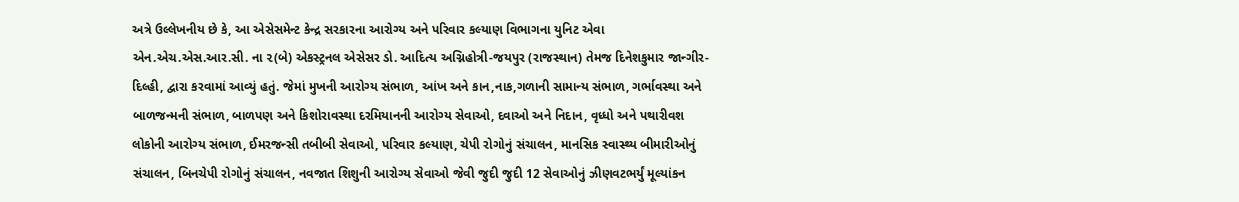અત્રે ઉલ્લેખનીય છે કે, આ એસેસમેન્ટ કેન્દ્ર સરકારના આરોગ્ય અને પરિવાર કલ્યાણ વિભાગના યુનિટ એવા એન.એચ.એસ.આર.સી. ના ૨(બે) એકસ્ટ્રનલ એસેસર ડો. આદિત્ય અગ્નિહોત્રી-જયપુર (રાજસ્થાન) તેમજ દિનેશકુમાર જાન્ગીર-દિલ્હી, દ્વારા કરવામાં આવ્યું હતું. જેમાં મુખની આરોગ્ય સંભાળ, આંખ અને કાન,નાક,ગળાની સામાન્ય સંભાળ, ગર્ભાવસ્થા અને બાળજન્મની સંભાળ, બાળપણ અને કિશોરાવસ્થા દરમિયાનની આરોગ્ય સેવાઓ, દવાઓ અને નિદાન, વૃધ્ધો અને પથારીવશ લોકોની આરોગ્ય સંભાળ, ઈમરજન્સી તબીબી સેવાઓ, પરિવાર કલ્યાણ, ચેપી રોગોનું સંચાલન, માનસિક સ્વાસ્થ્ય બીમારીઓનું સંચાલન, બિનચેપી રોગોનું સંચાલન, નવજાત શિશુની આરોગ્ય સેવાઓ જેવી જુદી જુદી 12 સેવાઓનું ઝીણવટભર્યું મૂલ્યાંકન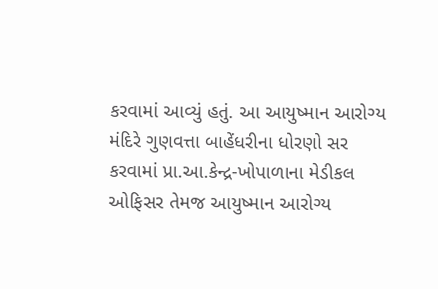કરવામાં આવ્યું હતું. આ આયુષ્માન આરોગ્ય મંદિરે ગુણવત્તા બાહેંધરીના ધોરણો સર કરવામાં પ્રા.આ.કેન્દ્ર-ખોપાળાના મેડીકલ ઓફિસર તેમજ આયુષ્માન આરોગ્ય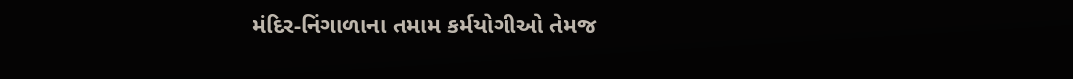મંદિર-નિંગાળાના તમામ કર્મયોગીઓ તેમજ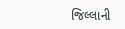જિલ્લાની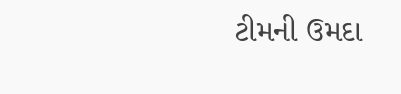ટીમની ઉમદા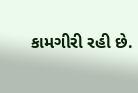કામગીરી રહી છે.